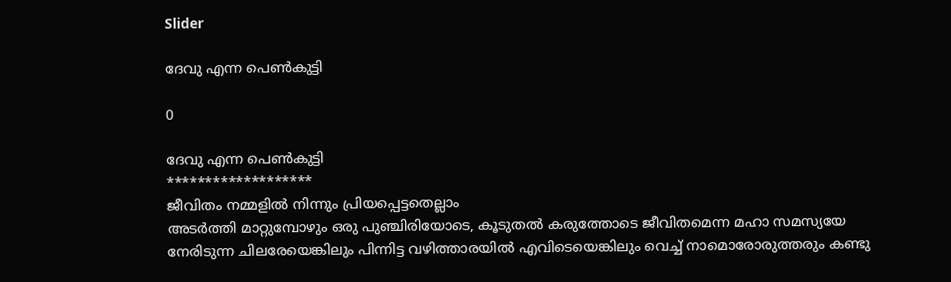Slider

ദേവു എന്ന പെൺകുട്ടി

0

ദേവു എന്ന പെൺകുട്ടി
*******************
ജീവിതം നമ്മളില്‍ നിന്നും പ്രിയപ്പെട്ടതെല്ലാം
അടര്‍ത്തി മാറ്റുമ്പോഴും ഒരു പുഞ്ചിരിയോടെ, കൂടുതല്‍ കരുത്തോടെ ജീവിതമെന്ന മഹാ സമസ്യയേ നേരിടുന്ന ചിലരേയെങ്കിലും പിന്നിട്ട വഴിത്താരയില്‍ എവിടെയെങ്കിലും വെച്ച് നാമൊരോരുത്തരും കണ്ടു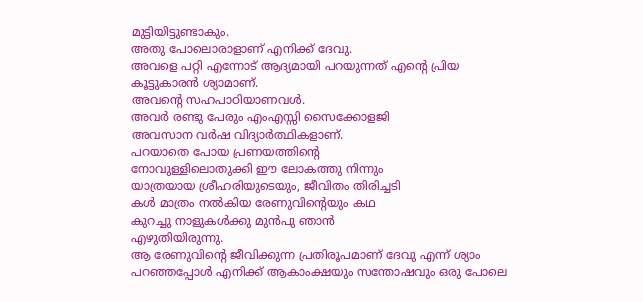മുട്ടിയിട്ടുണ്ടാകും.
അതു പോലൊരാളാണ് എനിക്ക് ദേവു.
അവളെ പറ്റി എന്നോട് ആദ്യമായി പറയുന്നത് എന്റെ പ്രിയ കൂട്ടുകാരന്‍ ശ്യാമാണ്.
അവന്റെ സഹപാഠിയാണവള്‍.
അവര്‍ രണ്ടു പേരും എംഎസ്സി സൈക്കോളജി
അവസാന വര്‍ഷ വിദ്യാര്‍ത്ഥികളാണ്.
പറയാതെ പോയ പ്രണയത്തിന്റെ
നോവുള്ളിലൊതുക്കി ഈ ലോകത്തു നിന്നും
യാത്രയായ ശ്രീഹരിയുടെയും, ജീവിതം തിരിച്ചടി
കള്‍ മാത്രം നല്‍കിയ രേണുവിന്റെയും കഥ
കുറച്ചു നാളുകള്‍ക്കു മുന്‍പു ഞാന്‍
എഴുതിയിരുന്നു.
ആ രേണുവിന്റെ ജീവിക്കുന്ന പ്രതിരൂപമാണ് ദേവു എന്ന് ശ്യാം പറഞ്ഞപ്പോള്‍ എനിക്ക് ആകാംക്ഷയും സന്തോഷവും ഒരു പോലെ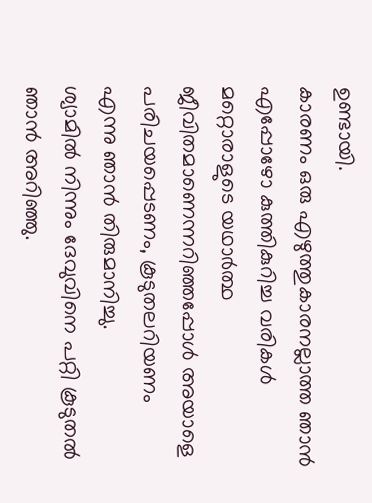ഉണ്ടായി.
കാരണം ഒരു എഴുത്തുകാരനല്ലാത്ത ഞാന്‍ എപ്പോഴോ കുത്തികുറിച്ച വരികള്‍ മറ്റൊരാളുടെ യഥാര്‍ത്ഥ ജീവിതമാണെന്നറിഞ്ഞപ്പോള്‍ അയാളെ പരിചയപ്പെടണം, കൂടുതലറിയണം
എന്നു ഞാന്‍ തിരുമാനിച്ചു.
ശ്യാമില്‍ നിന്നും ദേവുവിനെ പറ്റി കൂടുതല്‍ ഞാന്‍ അറിഞ്ഞു.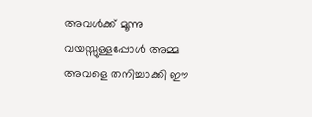അവള്‍ക്ക് മൂന്നു വയസ്സുള്ളപ്പോള്‍ അമ്മ അവളെ തനിച്ചാക്കി ഈ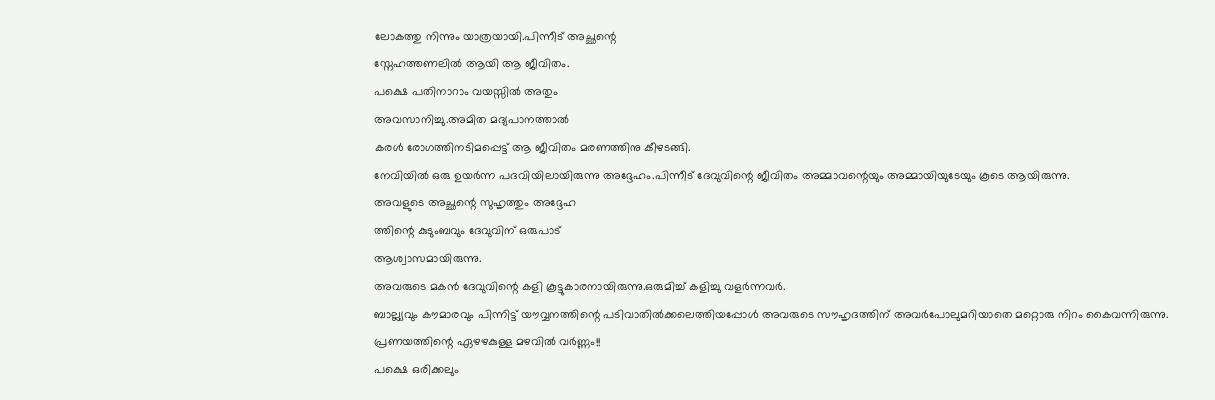ലോകത്തു നിന്നും യാത്രയായി.പിന്നീട് അച്ഛന്റെ
സ്നേഹത്തണലില്‍ ആയി ആ ജീവിതം.
പക്ഷെ പതിനാറാം വയസ്സില്‍ അതും
അവസാനിച്ചു.അമിത മദ്യപാനത്താല്‍
കരള്‍ രോഗത്തിനടിമപ്പെട്ട് ആ ജീവിതം മരണത്തിനു കീഴടങ്ങി.
നേവിയില്‍ ഒരു ഉയര്‍ന്ന പദവിയിലായിരുന്നു അദ്ദേഹം.പിന്നീട് ദേവുവിന്റെ ജീവിതം അമ്മാവന്റെയും അമ്മായിയുടേയും കൂടെ ആയിരുന്നു.
അവളുടെ അച്ഛന്റെ സുഹൃത്തും അദ്ദേഹ
ത്തിന്റെ കുടുംബവും ദേവുവിന് ഒരുപാട്
ആശ്വാസമായിരുന്നു.
അവരുടെ മകന്‍ ദേവുവിന്റെ കളി കൂട്ടുകാരനായിരുന്നു.ഒരുമിച്ച് കളിച്ചു വളര്‍ന്നവര്‍.
ബാല്ല്യവും കൗമാരവും പിന്നിട്ട് യൗവ്വനത്തിന്റെ പടിവാതില്‍ക്കലെത്തിയപ്പോള്‍ അവരുടെ സൗഹൃദത്തിന് അവര്‍പോലുമറിയാതെ മറ്റൊരു നിറം കൈവന്നിരുന്നു.
പ്രണയത്തിന്റെ ഏഴഴകുള്ള മഴവില്‍ വര്‍ണ്ണം!!
പക്ഷെ ഒരിക്കലും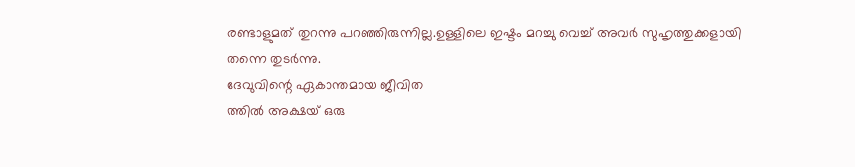രണ്ടാളുമത്‌ തുറന്നു പറഞ്ഞിരുന്നില്ല.ഉള്ളിലെ ഇഷ്ടം മറച്ചു വെച്ച് അവര്‍ സുഹൃത്തുക്കളായി തന്നെ തുടര്‍ന്നു.
ദേവുവിന്റെ ഏകാന്തമായ ജീവിത
ത്തില്‍ അക്ഷയ് ഒരു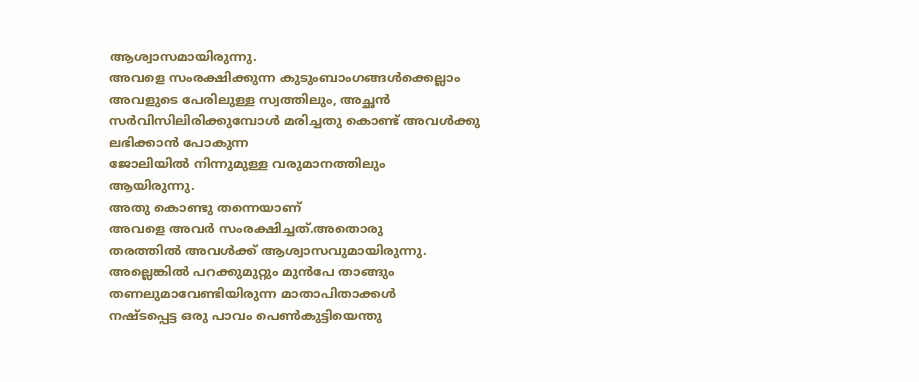ആശ്വാസമായിരുന്നു.
അവളെ സംരക്ഷിക്കുന്ന കുടുംബാംഗങ്ങള്‍ക്കെല്ലാം അവളുടെ പേരിലുള്ള സ്വത്തിലും, അച്ഛന്‍ സര്‍വിസിലിരിക്കുമ്പോള്‍ മരിച്ചതു കൊണ്ട് അവള്‍ക്കു ലഭിക്കാന്‍ പോകുന്ന
ജോലിയില്‍ നിന്നുമുള്ള വരുമാനത്തിലും
ആയിരുന്നു.
അതു കൊണ്ടു തന്നെയാണ്
അവളെ അവര്‍ സംരക്ഷിച്ചത്.അതൊരു
തരത്തില്‍ അവള്‍ക്ക് ആശ്വാസവുമായിരുന്നു.
അല്ലെങ്കില്‍ പറക്കുമുറ്റും മുന്‍പേ താങ്ങും
തണലുമാവേണ്ടിയിരുന്ന മാതാപിതാക്കള്‍
നഷ്ടപ്പെട്ട ഒരു പാവം പെണ്‍കുട്ടിയെന്തു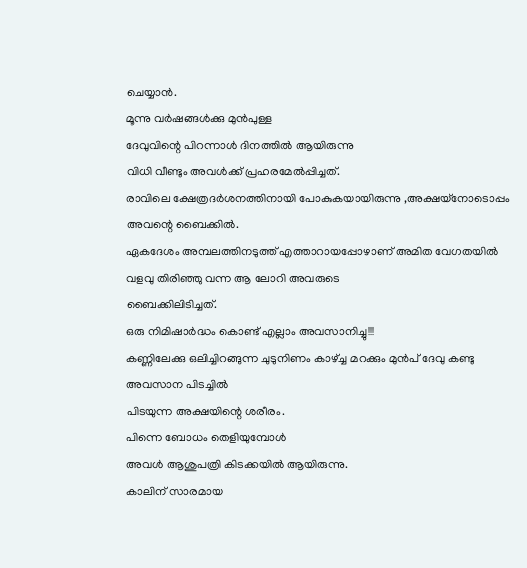ചെയ്യാന്‍.
മൂന്നു വര്‍ഷങ്ങള്‍ക്കു മുന്‍പുള്ള
ദേവുവിന്റെ പിറന്നാള്‍ ദിനത്തില്‍ ആയിരുന്നു
വിധി വീണ്ടും അവള്‍ക്ക് പ്രഹരമേല്‍പ്പിച്ചത്.
രാവിലെ ക്ഷേത്രദര്‍ശനത്തിനായി പോകുകയായിരുന്നു ,അക്ഷയ്നോടൊപ്പം അവന്റെ ബൈക്കില്‍.
ഏകദേശം അമ്പലത്തിനടുത്ത് എത്താറായപ്പോഴാണ് അമിത വേഗതയില്‍
വളവു തിരിഞ്ഞു വന്ന ആ ലോറി അവരുടെ
ബൈക്കിലിടിച്ചത്.
ഒരു നിമിഷാര്‍ദ്ധം കൊണ്ട് എല്ലാം അവസാനിച്ചു!!!
കണ്ണിലേക്കു ഒലിച്ചിറങ്ങുന്ന ചുടുനിണം കാഴ്ച്ച മറക്കും മുന്‍പ് ദേവു കണ്ടു അവസാന പിടച്ചില്‍
പിടയുന്ന അക്ഷയിന്റെ ശരീരം.
പിന്നെ ബോധം തെളിയുമ്പോള്‍
അവള്‍ ആശുപത്രി കിടക്കയില്‍ ആയിരുന്നു.
കാലിന് സാരമായ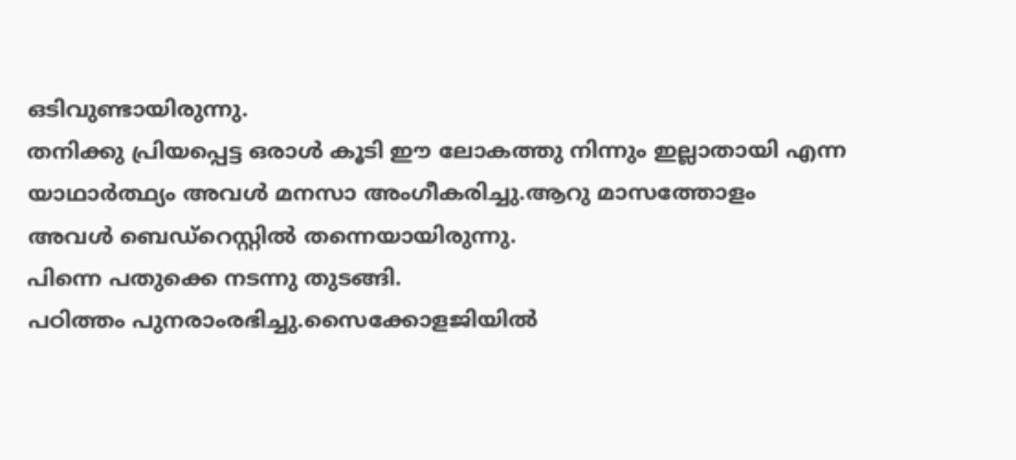ഒടിവുണ്ടായിരുന്നു.
തനിക്കു പ്രിയപ്പെട്ട ഒരാള്‍ കൂടി ഈ ലോകത്തു നിന്നും ഇല്ലാതായി എന്ന യാഥാര്‍ത്ഥ്യം അവള്‍ മനസാ അംഗീകരിച്ചു.ആറു മാസത്തോളം അവള്‍ ബെഡ്റെസ്റ്റില്‍ തന്നെയായിരുന്നു.
പിന്നെ പതുക്കെ നടന്നു തുടങ്ങി.
പഠിത്തം പുനരാംരഭിച്ചു.സൈക്കോളജിയില്‍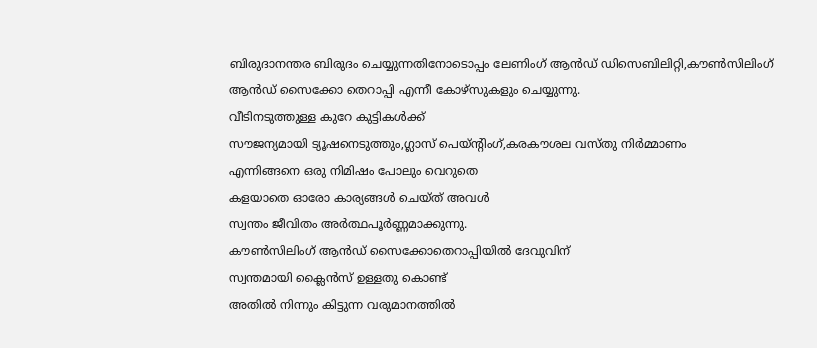ബിരുദാനന്തര ബിരുദം ചെയ്യുന്നതിനോടൊപ്പം ലേണിംഗ് ആന്‍ഡ് ഡിസെബിലിറ്റി,കൗണ്‍സിലിംഗ് ആന്‍ഡ് സൈക്കോ തെറാപ്പി എന്നീ കോഴ്സുകളും ചെയ്യുന്നു.
വീടിനടുത്തുള്ള കുറേ കുട്ടികള്‍ക്ക്
സൗജന്യമായി ട്യൂഷനെടുത്തും,ഗ്ലാസ് പെയ്ന്റിംഗ്,കരകൗശല വസ്തു നിര്‍മ്മാണം
എന്നിങ്ങനെ ഒരു നിമിഷം പോലും വെറുതെ
കളയാതെ ഓരോ കാര്യങ്ങള്‍ ചെയ്ത് അവള്‍
സ്വന്തം ജീവിതം അര്‍ത്ഥപൂര്‍ണ്ണമാക്കുന്നു.
കൗണ്‍സിലിംഗ് ആന്‍ഡ് സൈക്കോതെറാപ്പിയില്‍ ദേവുവിന്
സ്വന്തമായി ക്ലൈന്‍സ് ഉള്ളതു കൊണ്ട്
അതില്‍ നിന്നും കിട്ടുന്ന വരുമാനത്തില്‍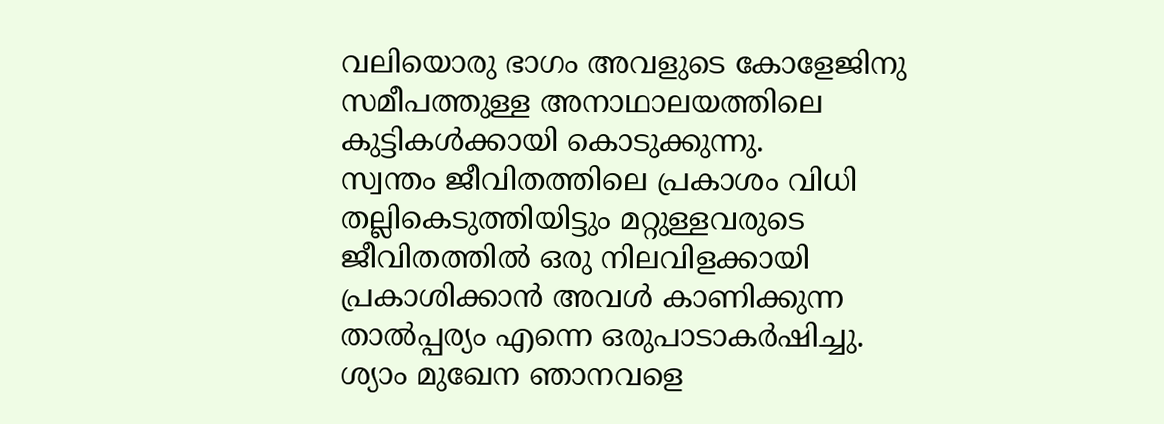വലിയൊരു ഭാഗം അവളുടെ കോളേജിനു
സമീപത്തുള്ള അനാഥാലയത്തിലെ
കുട്ടികള്‍ക്കായി കൊടുക്കുന്നു.
സ്വന്തം ജീവിതത്തിലെ പ്രകാശം വിധി
തല്ലികെടുത്തിയിട്ടും മറ്റുള്ളവരുടെ ജീവിതത്തില്‍ ഒരു നിലവിളക്കായി പ്രകാശിക്കാന്‍ അവള്‍ കാണിക്കുന്ന താല്‍പ്പര്യം എന്നെ ഒരുപാടാകര്‍ഷിച്ചു.
ശ്യാം മുഖേന ഞാനവളെ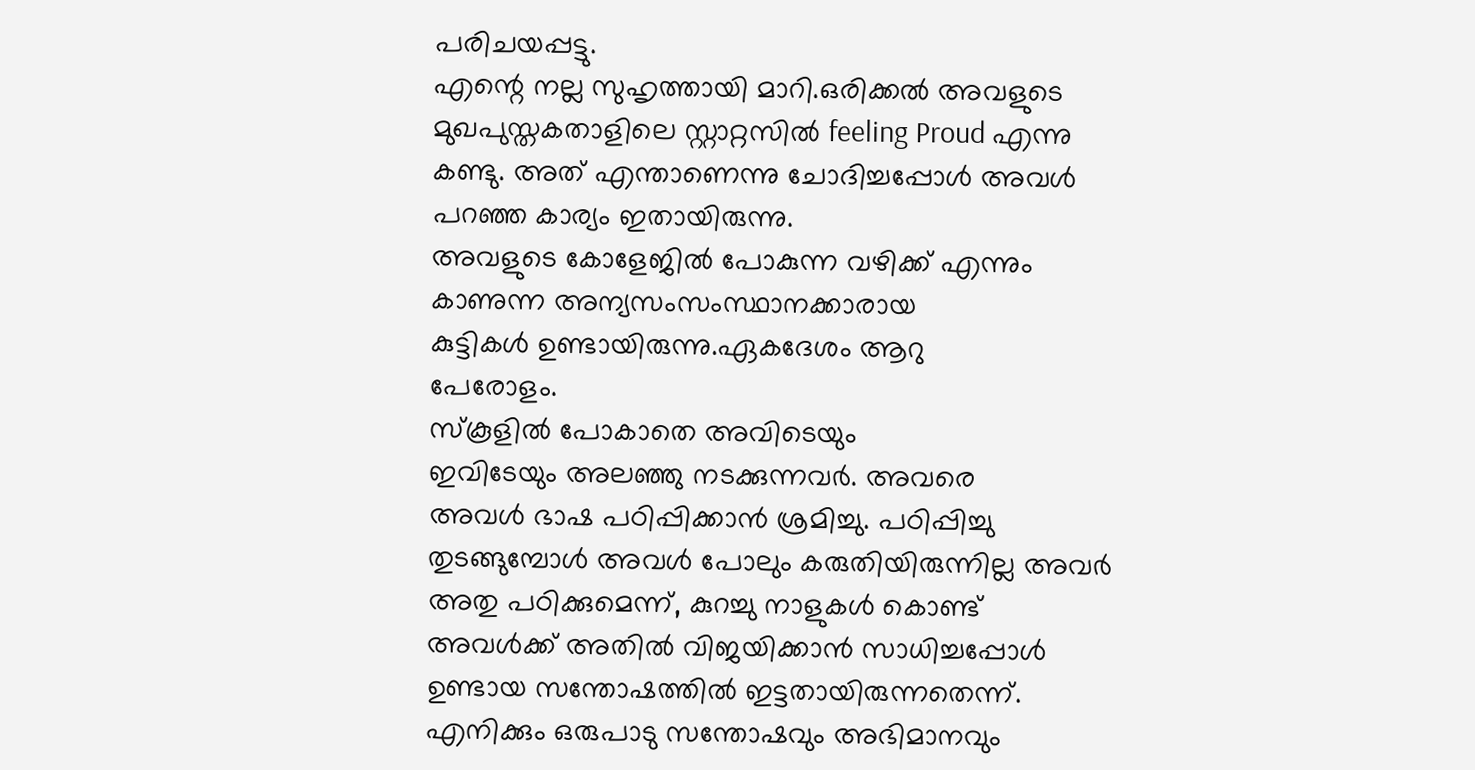പരിചയപ്പട്ടു.
എന്റെ നല്ല സുഹൃത്തായി മാറി.ഒരിക്കല്‍ അവളുടെ മുഖപുസ്തകതാളിലെ സ്റ്റാറ്റസില്‍ feeling Proud എന്നു കണ്ടു. അത് എന്താണെന്നു ചോദിച്ചപ്പോള്‍ അവള്‍ പറഞ്ഞ കാര്യം ഇതായിരുന്നു.
അവളുടെ കോളേജില്‍ പോകുന്ന വഴിക്ക് എന്നും കാണുന്ന അന്യസംസംസ്ഥാനക്കാരായ
കുട്ടികള്‍ ഉണ്ടായിരുന്നു.ഏകദേശം ആറു
പേരോളം.
സ്കൂളില്‍ പോകാതെ അവിടെയും
ഇവിടേയും അലഞ്ഞു നടക്കുന്നവര്‍. അവരെ
അവള്‍ ഭാഷ പഠിപ്പിക്കാന്‍ ശ്രമിച്ചു. പഠിപ്പിച്ചു
തുടങ്ങുമ്പോള്‍ അവള്‍ പോലും കരുതിയിരുന്നില്ല അവര്‍ അതു പഠിക്കുമെന്ന്, കുറച്ചു നാളുകള്‍ കൊണ്ട് അവള്‍ക്ക് അതില്‍ വിജയിക്കാന്‍ സാധിച്ചപ്പോള്‍ ഉണ്ടായ സന്തോഷത്തില്‍ ഇട്ടതായിരുന്നതെന്ന്.
എനിക്കും ഒരുപാടു സന്തോഷവും അഭിമാനവും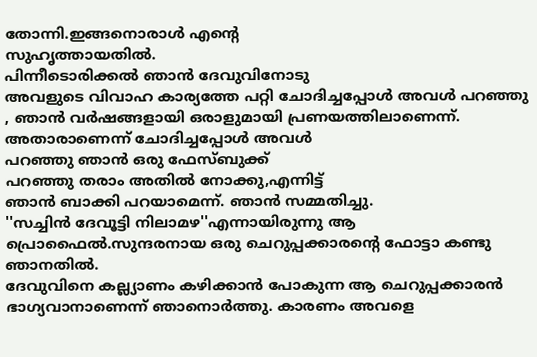തോന്നി.ഇങ്ങനൊരാള്‍ എന്റെ
സുഹൃത്തായതില്‍.
പിന്നീടൊരിക്കല്‍ ഞാന്‍ ദേവുവിനോടു
അവളുടെ വിവാഹ കാര്യത്തേ പറ്റി ചോദിച്ചപ്പോള്‍ അവള്‍ പറഞ്ഞു , ഞാന്‍ വര്‍ഷങ്ങളായി ഒരാളുമായി പ്രണയത്തിലാണെന്ന്.
അതാരാണെന്ന് ചോദിച്ചപ്പോള്‍ അവള്‍
പറഞ്ഞു ഞാന്‍ ഒരു ഫേസ്ബുക്ക്
പറഞ്ഞു തരാം അതില്‍ നോക്കു,എന്നിട്ട്
ഞാന്‍ ബാക്കി പറയാമെന്ന്. ഞാന്‍ സമ്മതിച്ചു.
''സച്ചിന്‍ ദേവൂട്ടി നിലാമഴ''എന്നായിരുന്നു ആ
പ്രൊഫൈല്‍.സുന്ദരനായ ഒരു ചെറുപ്പക്കാരന്‍റെ ഫോട്ടാ കണ്ടു ഞാനതില്‍.
ദേവുവിനെ കല്ല്യാണം കഴിക്കാന്‍ പോകുന്ന ആ ചെറുപ്പക്കാരൻ ഭാഗ്യവാനാണെന്ന് ഞാനൊര്‍ത്തു. കാരണം അവളെ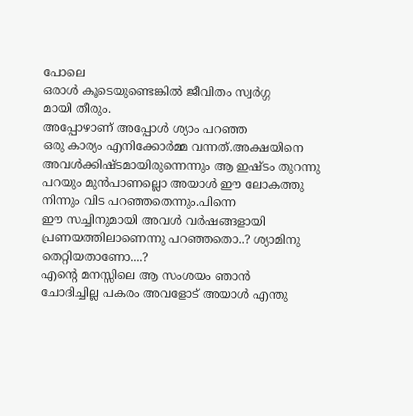പോലെ
ഒരാള്‍ കൂടെയുണ്ടെങ്കില്‍ ജീവിതം സ്വര്‍ഗ്ഗ
മായി തീരും.
അപ്പോഴാണ് അപ്പോള്‍ ശ്യാം പറഞ്ഞ
ഒരു കാര്യം എനിക്കോര്‍മ്മ വന്നത്.അക്ഷയിനെ
അവള്‍ക്കിഷ്ടമായിരുന്നെന്നും ആ ഇഷ്ടം തുറന്നു പറയും മുന്‍പാണല്ലൊ അയാള്‍ ഈ ലോകത്തു നിന്നും വിട പറഞ്ഞതെന്നും.പിന്നെ
ഈ സച്ചിനുമായി അവള്‍ വര്‍ഷങ്ങളായി പ്രണയത്തിലാണെന്നു പറഞ്ഞതൊ..? ശ്യാമിനു
തെറ്റിയതാണോ....?
എന്റെ മനസ്സിലെ ആ സംശയം ഞാന്‍
ചോദിച്ചില്ല പകരം അവളോട് അയാള്‍ എന്തു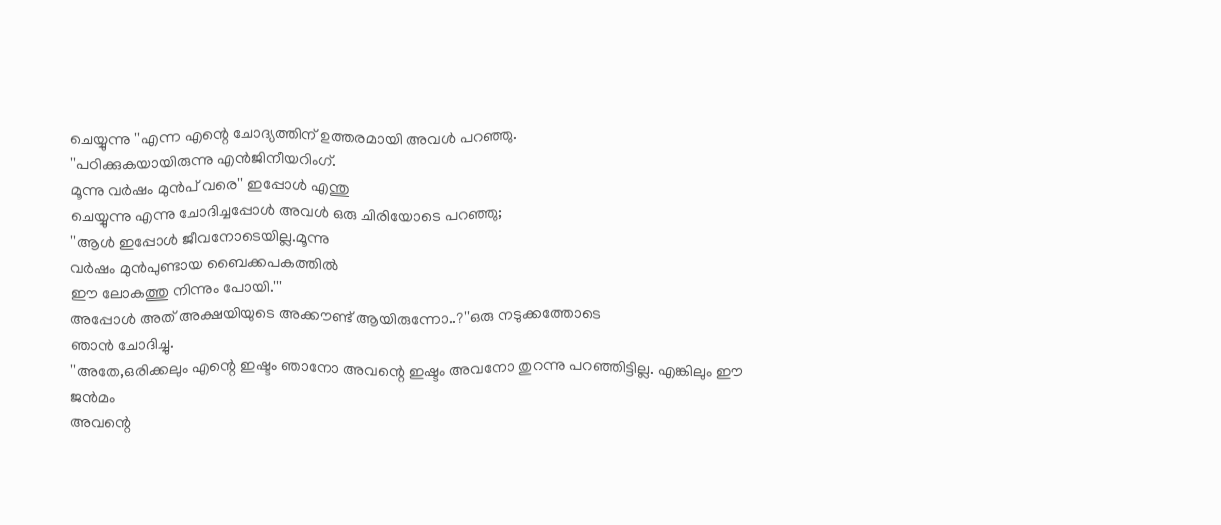ചെയ്യുന്നു ''എന്ന എന്റെ ചോദ്യത്തിന് ഉത്തരമായി അവൾ പറഞ്ഞു.
''പഠിക്കുകയായിരുന്നു എന്‍ജിനീയറിംഗ്.
മൂന്നു വര്‍ഷം മുന്‍പ് വരെ'' ഇപ്പോള്‍ എന്തു
ചെയ്യുന്നു എന്നു ചോദിച്ചപ്പോള്‍ അവള്‍ ഒരു ചിരിയോടെ പറഞ്ഞു;
''ആള്‍ ഇപ്പോള്‍ ജീവനോടെയില്ല.മൂന്നു
വര്‍ഷം മുന്‍പുണ്ടായ ബൈക്കപകത്തില്‍
ഈ ലോകത്തു നിന്നും പോയി.'''
അപ്പോള്‍ അത് അക്ഷയിയുടെ അക്കൗണ്ട് ആയിരുന്നോ..?''ഒരു നടുക്കത്തോടെ
ഞാന്‍ ചോദിച്ചു.
''അതേ,ഒരിക്കലും എന്റെ ഇഷ്ടം ഞാനോ അവന്റെ ഇഷ്ടം അവനോ തുറന്നു പറഞ്ഞിട്ടില്ല. എങ്കിലും ഈ ജന്‍മം
അവന്റെ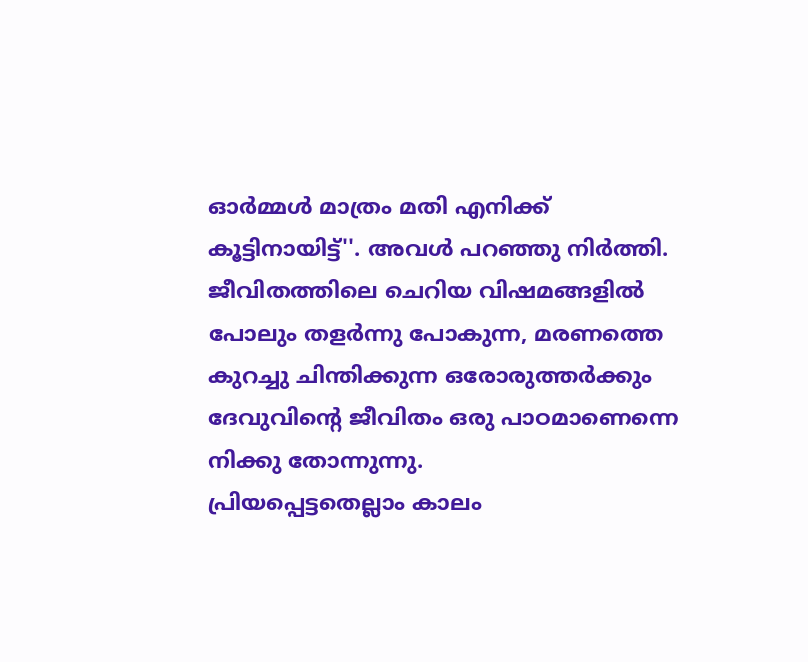ഓര്‍മ്മള്‍ മാത്രം മതി എനിക്ക്
കൂട്ടിനായിട്ട്''. അവള്‍ പറഞ്ഞു നിര്‍ത്തി.
ജീവിതത്തിലെ ചെറിയ വിഷമങ്ങളില്‍
പോലും തളര്‍ന്നു പോകുന്ന, മരണത്തെ
കുറച്ചു ചിന്തിക്കുന്ന ഒരോരുത്തര്‍ക്കും
ദേവുവിന്റെ ജീവിതം ഒരു പാഠമാണെന്നെ
നിക്കു തോന്നുന്നു.
പ്രിയപ്പെട്ടതെല്ലാം കാലം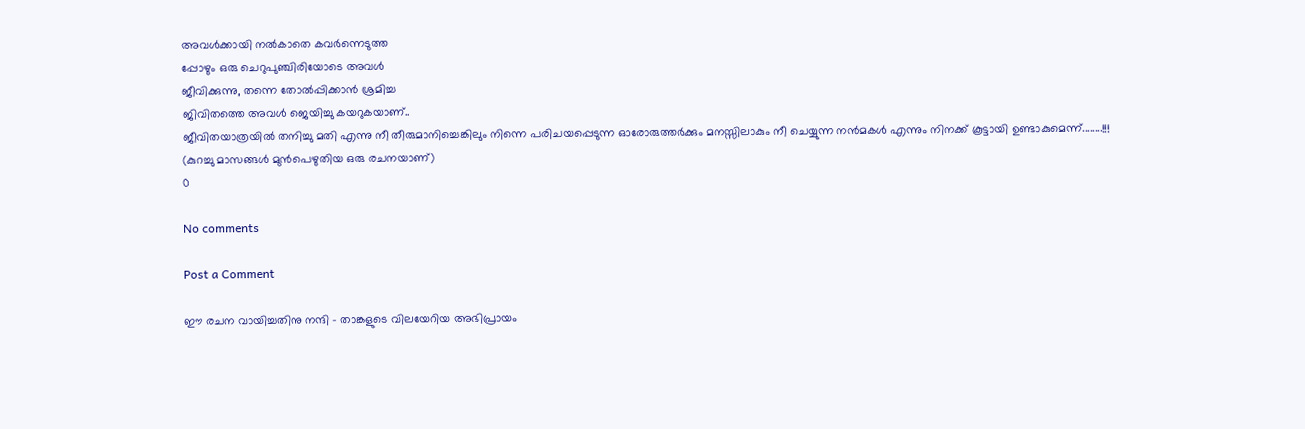അവള്‍ക്കായി നല്‍കാതെ കവര്‍ന്നെടുത്ത
പ്പോഴും ഒരു ചെറുപുഞ്ചിരിയോടെ അവള്‍
ജീവിക്കുന്നു, തന്നെ തോല്‍പ്പിക്കാന്‍ ശ്രമിച്ച
ജിവിതത്തെ അവള്‍ ജെയിച്ചു കയറുകയാണ്..
ജീവിതയാത്രയില്‍ തനിച്ചു മതി എന്നു നീ തീരുമാനിച്ചെങ്കിലും നിന്നെ പരിചയപ്പെടുന്ന ഓരോരുത്തര്‍ക്കും മനസ്സിലാകും നീ ചെയ്യുന്ന നന്‍മകള്‍ എന്നും നിനക്ക് കൂട്ടായി ഉണ്ടാകുമെന്ന്........!!!
(കുറച്ചു മാസങ്ങൾ മുൻപെഴുതിയ ഒരു രചനയാണ്)
0

No comments

Post a Comment

ഈ രചന വായിച്ചതിനു നന്ദി - താങ്കളുടെ വിലയേറിയ അഭിപ്രായം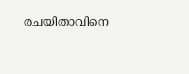രചയിതാവിനെ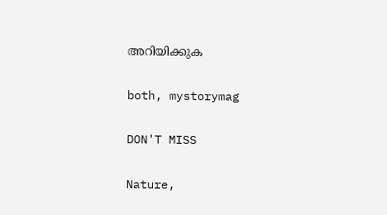അറിയിക്കുക

both, mystorymag

DON'T MISS

Nature,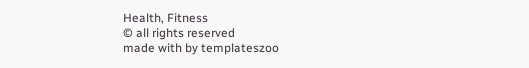Health, Fitness
© all rights reserved
made with by templateszoo